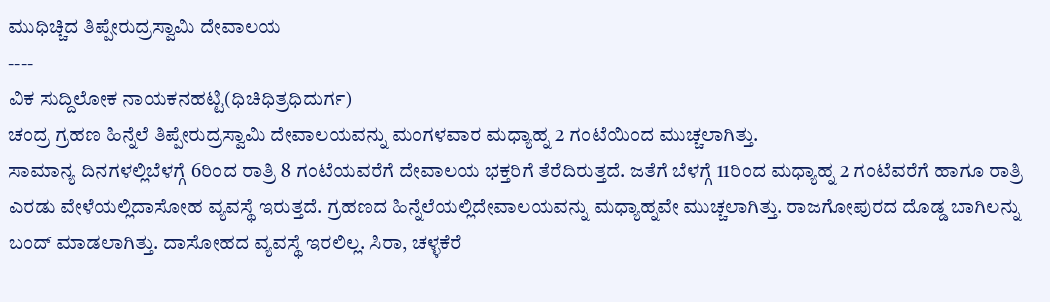ಮುಧಿಚ್ಚಿದ ತಿಪ್ಪೇರುದ್ರಸ್ವಾಮಿ ದೇವಾಲಯ
----
ವಿಕ ಸುದ್ದಿಲೋಕ ನಾಯಕನಹಟ್ಟಿ(ಧಿಚಿಧಿತ್ರಧಿದುರ್ಗ)
ಚಂದ್ರ ಗ್ರಹಣ ಹಿನ್ನೆಲೆ ತಿಪ್ಪೇರುದ್ರಸ್ವಾಮಿ ದೇವಾಲಯವನ್ನು ಮಂಗಳವಾರ ಮಧ್ಯಾಹ್ನ 2 ಗಂಟೆಯಿಂದ ಮುಚ್ಚಲಾಗಿತ್ತು.
ಸಾಮಾನ್ಯ ದಿನಗಳಲ್ಲಿಬೆಳಗ್ಗೆ 6ರಿಂದ ರಾತ್ರಿ 8 ಗಂಟೆಯವರೆಗೆ ದೇವಾಲಯ ಭಕ್ತರಿಗೆ ತೆರೆದಿರುತ್ತದೆ. ಜತೆಗೆ ಬೆಳಗ್ಗೆ 11ರಿಂದ ಮಧ್ಯಾಹ್ನ 2 ಗಂಟೆವರೆಗೆ ಹಾಗೂ ರಾತ್ರಿ ಎರಡು ವೇಳೆಯಲ್ಲಿದಾಸೋಹ ವ್ಯವಸ್ಥೆ ಇರುತ್ತದೆ. ಗ್ರಹಣದ ಹಿನ್ನೆಲೆಯಲ್ಲಿದೇವಾಲಯವನ್ನು ಮಧ್ಯಾಹ್ನವೇ ಮುಚ್ಚಲಾಗಿತ್ತು. ರಾಜಗೋಪುರದ ದೊಡ್ಡ ಬಾಗಿಲನ್ನು ಬಂದ್ ಮಾಡಲಾಗಿತ್ತು. ದಾಸೋಹದ ವ್ಯವಸ್ಥೆ ಇರಲಿಲ್ಲ. ಸಿರಾ, ಚಳ್ಳಕೆರೆ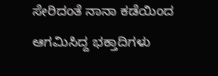ಸೇರಿದಂತೆ ನಾನಾ ಕಡೆಯಿಂದ ಆಗಮಿಸಿದ್ದ ಭಕ್ತಾದಿಗಳು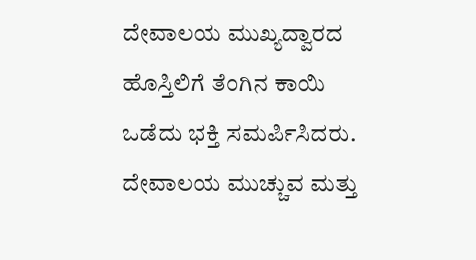ದೇವಾಲಯ ಮುಖ್ಯದ್ವಾರದ ಹೊಸ್ತಿಲಿಗೆ ತೆಂಗಿನ ಕಾಯಿ ಒಡೆದು ಭಕ್ತಿ ಸಮರ್ಪಿಸಿದರು.
ದೇವಾಲಯ ಮುಚ್ಚುವ ಮತ್ತು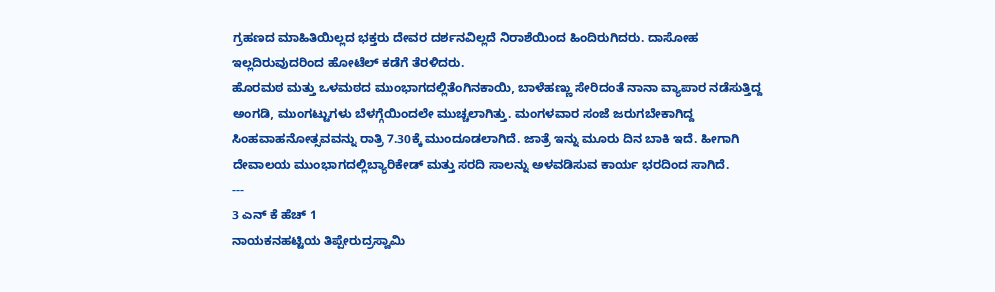ಗ್ರಹಣದ ಮಾಹಿತಿಯಿಲ್ಲದ ಭಕ್ತರು ದೇವರ ದರ್ಶನವಿಲ್ಲದೆ ನಿರಾಶೆಯಿಂದ ಹಿಂದಿರುಗಿದರು. ದಾಸೋಹ ಇಲ್ಲದಿರುವುದರಿಂದ ಹೋಟೆಲ್ ಕಡೆಗೆ ತೆರಳಿದರು.
ಹೊರಮಠ ಮತ್ತು ಒಳಮಠದ ಮುಂಭಾಗದಲ್ಲಿತೆಂಗಿನಕಾಯಿ, ಬಾಳೆಹಣ್ಣು ಸೇರಿದಂತೆ ನಾನಾ ವ್ಯಾಪಾರ ನಡೆಸುತ್ತಿದ್ದ ಅಂಗಡಿ, ಮುಂಗಟ್ಟುಗಳು ಬೆಳಗ್ಗೆಯಿಂದಲೇ ಮುಚ್ಚಲಾಗಿತ್ತು. ಮಂಗಳವಾರ ಸಂಜೆ ಜರುಗಬೇಕಾಗಿದ್ದ ಸಿಂಹವಾಹನೋತ್ಸವವನ್ನು ರಾತ್ರಿ 7.30ಕ್ಕೆ ಮುಂದೂಡಲಾಗಿದೆ. ಜಾತ್ರೆ ಇನ್ನು ಮೂರು ದಿನ ಬಾಕಿ ಇದೆ. ಹೀಗಾಗಿ ದೇವಾಲಯ ಮುಂಭಾಗದಲ್ಲಿಬ್ಯಾರಿಕೇಡ್ ಮತ್ತು ಸರದಿ ಸಾಲನ್ನು ಅಳವಡಿಸುವ ಕಾರ್ಯ ಭರದಿಂದ ಸಾಗಿದೆ.
---
3 ಎನ್ ಕೆ ಹೆಚ್ 1
ನಾಯಕನಹಟ್ಟಿಯ ತಿಪ್ಪೇರುದ್ರಸ್ವಾಮಿ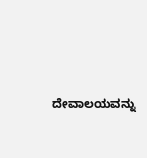ದೇವಾಲಯವನ್ನು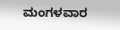ಮಂಗಳವಾರ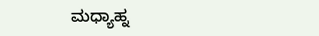ಮಧ್ಯಾಹ್ನ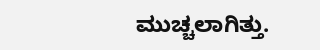ಮುಚ್ಚಲಾಗಿತ್ತು.